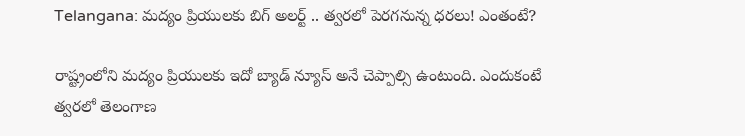Telangana: మద్యం ప్రియులకు బిగ్‌ అలర్ట్ .. త్వరలో పెరగనున్న ధరలు! ఎంతంటే?

రాష్ట్రంలోని మద్యం ప్రియులకు ఇదో బ్యాడ్ న్యూస్ అనే చెప్పాల్సి ఉంటుంది. ఎందుకంటే త్వరలో తెలంగాణ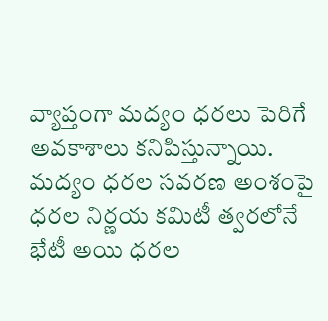వ్యాప్తంగా మద్యం ధరలు పెరిగే అవకాశాలు కనిపిస్తున్నాయి. మద్యం ధరల సవరణ అంశంపై ధరల నిర్ణయ కమిటీ త్వరలోనే భేటీ అయి ధరల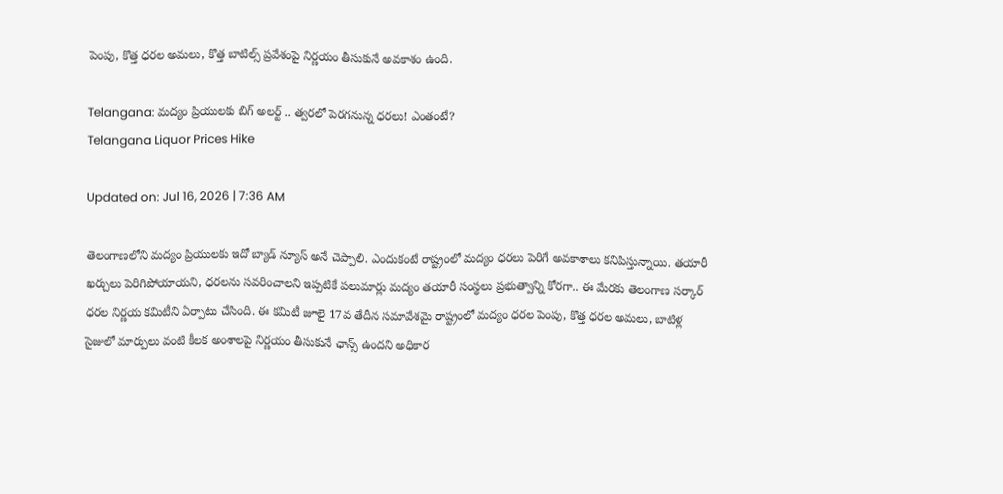పెంపు, కొత్త ధరల అమలు, కొత్త బాటిల్స్ ప్రవేశంపై నిర్ణయం తీసుకునే అవకాశం ఉంది.

Telangana: మద్యం ప్రియులకు బిగ్‌ అలర్ట్ .. త్వరలో పెరగనున్న ధరలు! ఎంతంటే?
Telangana Liquor Prices Hike

Updated on: Jul 16, 2026 | 7:36 AM

తెలంగాణలోని మద్యం ప్రియులకు ఇదో బ్యాడ్ న్యూస్ అనే చెప్పాలి. ఎందుకంటే రాష్ట్రంలో మద్యం ధరలు పెరిగే అవకాశాలు కనిపిస్తున్నాయి. తయారీ ఖర్చులు పెరిగిపోయాయని, ధరలను సవరించాలని ఇప్పటికే పలుమార్లు మద్యం తయారీ సంస్థలు ప్రభుత్వాన్ని కోరగా.. ఈ మేరకు తెలంగాణ సర్కార్ ధరల నిర్ణయ కమిటీని ఏర్పాటు చేసింది. ఈ కమిటీ జూలై 17వ తేదీన సమావేశమై రాష్ట్రంలో మద్యం ధరల పెంపు, కొత్త ధరల అమలు, బాటిళ్ల సైజులో మార్పులు వంటి కీలక అంశాలపై నిర్ణయం తీసుకునే ఛాన్స్ ఉందని అధికార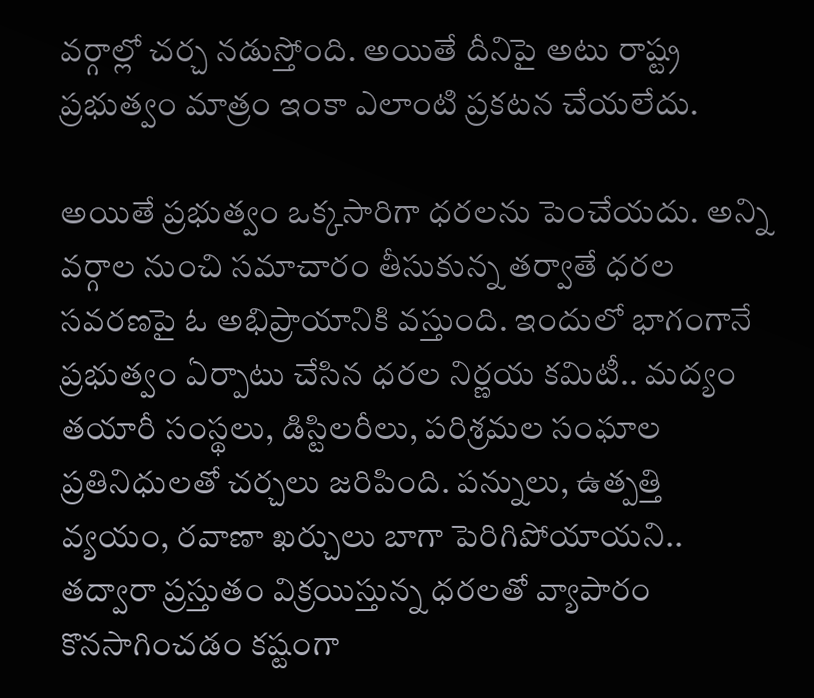వర్గాల్లో చర్చ నడుస్తోంది. అయితే దీనిపై అటు రాష్ట్ర ప్రభుత్వం మాత్రం ఇంకా ఎలాంటి ప్రకటన చేయలేదు.

అయితే ప్రభుత్వం ఒక్కసారిగా ధరలను పెంచేయదు. అన్ని వర్గాల నుంచి సమాచారం తీసుకున్న తర్వాతే ధరల సవరణపై ఓ అభిప్రాయానికి వస్తుంది. ఇందులో భాగంగానే ప్రభుత్వం ఏర్పాటు చేసిన ధరల నిర్ణయ కమిటీ.. మద్యం తయారీ సంస్థలు, డిస్టిలరీలు, పరిశ్రమల సంఘాల ప్రతినిధులతో చర్చలు జరిపింది. పన్నులు, ఉత్పత్తి వ్యయం, రవాణా ఖర్చులు బాగా పెరిగిపోయాయని.. తద్వారా ప్రస్తుతం విక్రయిస్తున్న ధరలతో వ్యాపారం కొనసాగించడం కష్టంగా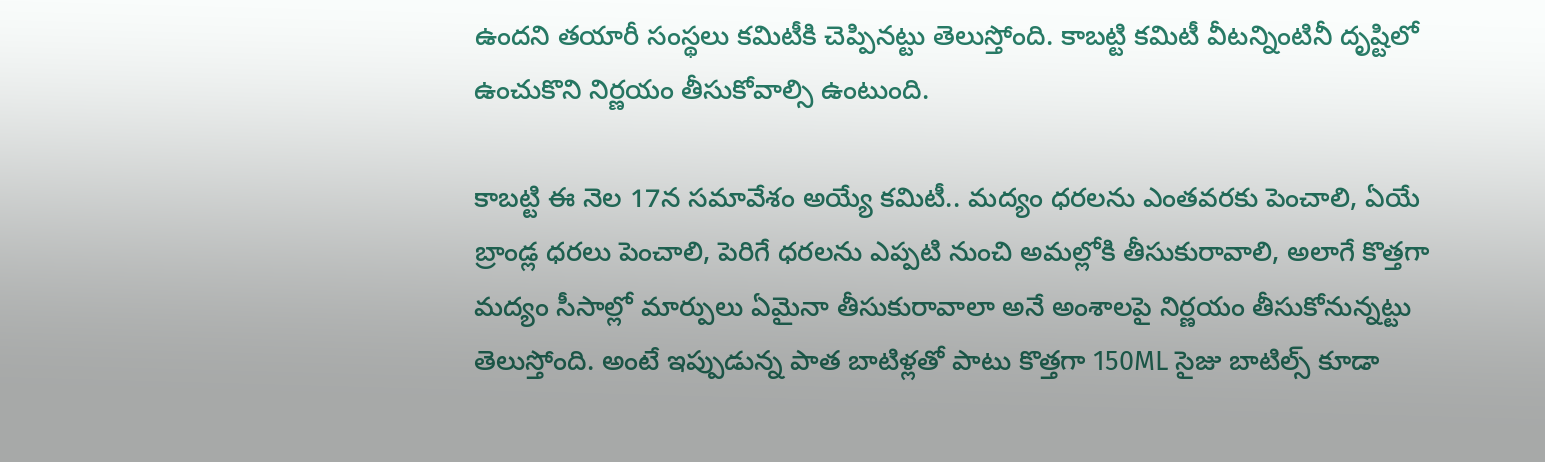ఉందని తయారీ సంస్థలు కమిటీకి చెప్పినట్టు తెలుస్తోంది. కాబట్టి కమిటీ వీటన్నింటినీ దృష్టిలో ఉంచుకొని నిర్ణయం తీసుకోవాల్సి ఉంటుంది.

కాబట్టి ఈ నెల 17న సమావేశం అయ్యే కమిటీ.. మద్యం ధరలను ఎంతవరకు పెంచాలి, ఏయే బ్రాండ్ల ధరలు పెంచాలి, పెరిగే ధరలను ఎప్పటి నుంచి అమల్లోకి తీసుకురావాలి, అలాగే కొత్తగా మద్యం సీసాల్లో మార్పులు ఏమైనా తీసుకురావాలా అనే అంశాలపై నిర్ణయం తీసుకోనున్నట్టు తెలుస్తోంది. అంటే ఇప్పుడున్న పాత బాటిళ్లతో పాటు కొత్తగా 150ML సైజు బాటిల్స్ కూడా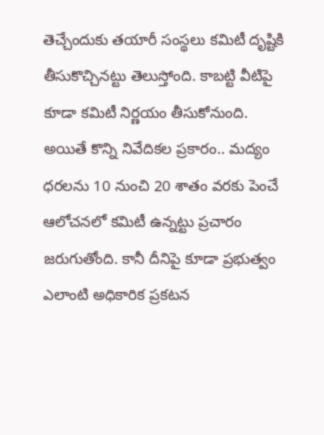తెచ్చేందుకు తయారీ సంస్థలు కమిటీ దృష్టికి తీసుకొచ్చినట్టు తెలుస్తోంది. కాబట్టి వీటిపై కూడా కమిటీ నిర్ణయం తీసుకోనుంది. అయితే కొన్ని నివేదికల ప్రకారం.. మద్యం ధరలను 10 నుంచి 20 శాతం వరకు పెంచే ఆలోచనలో కమిటీ ఉన్నట్టు ప్రచారం జరుగుతోంది. కానీ దీనిపై కూడా ప్రభుత్వం ఎలాంటి అధికారిక ప్రకటన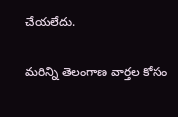చేయలేదు.

మరిన్ని తెలంగాణ వార్తల కోసం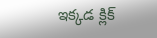ఇక్కడ క్లిక్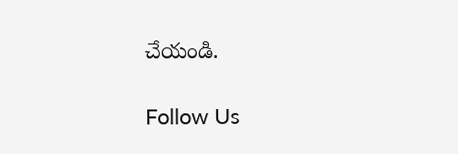చేయండి.

Follow Us